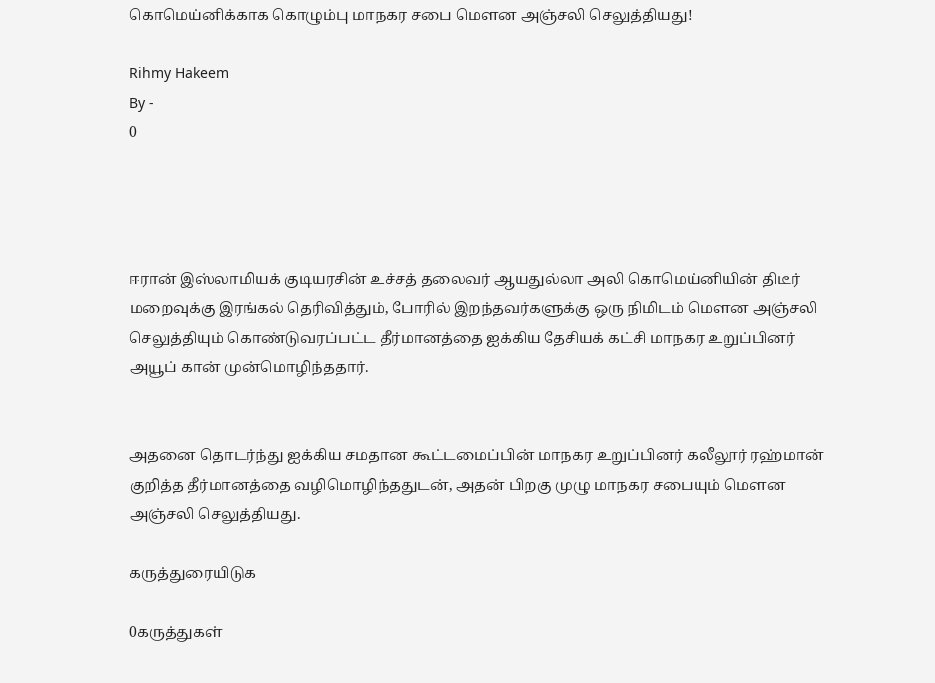கொமெய்னிக்காக கொழும்பு மாநகர சபை மௌன அஞ்சலி செலுத்தியது!

Rihmy Hakeem
By -
0




ஈரான் இஸ்லாமியக் குடியரசின் உச்சத் தலைவர் ஆயதுல்லா அலி கொமெய்னியின் திடீர் மறைவுக்கு இரங்கல் தெரிவித்தும், போரில் இறந்தவர்களுக்கு ஒரு நிமிடம் மௌன அஞ்சலி செலுத்தியும் கொண்டுவரப்பட்ட தீர்மானத்தை ஐக்கிய தேசியக் கட்சி மாநகர உறுப்பினர் அயூப் கான் முன்மொழிந்ததார்.


அதனை தொடர்ந்து ஐக்கிய சமதான கூட்டமைப்பின் மாநகர உறுப்பினர் கலீலூர் ரஹ்மான் குறித்த தீர்மானத்தை வழிமொழிந்ததுடன், அதன் பிறகு முழு மாநகர சபையும் மௌன அஞ்சலி செலுத்தியது.

கருத்துரையிடுக

0கருத்துகள்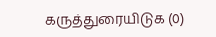கருத்துரையிடுக (0)